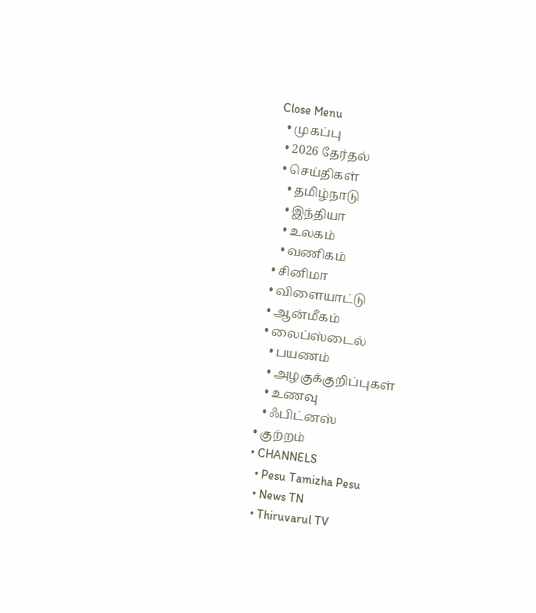Close Menu
  • முகப்பு
  • 2026 தேர்தல்
  • செய்திகள்
    • தமிழ்நாடு
    • இந்தியா
    • உலகம்
    • வணிகம்
  • சினிமா
  • விளையாட்டு
  • ஆன்மீகம்
  • லைப்ஸ்டைல்
    • பயணம்
    • அழகுக்குறிப்புகள்
    • உணவு
    • ஃபிட்னஸ்
  • குற்றம்
  • CHANNELS
    • Pesu Tamizha Pesu
    • News TN
    • Thiruvarul TV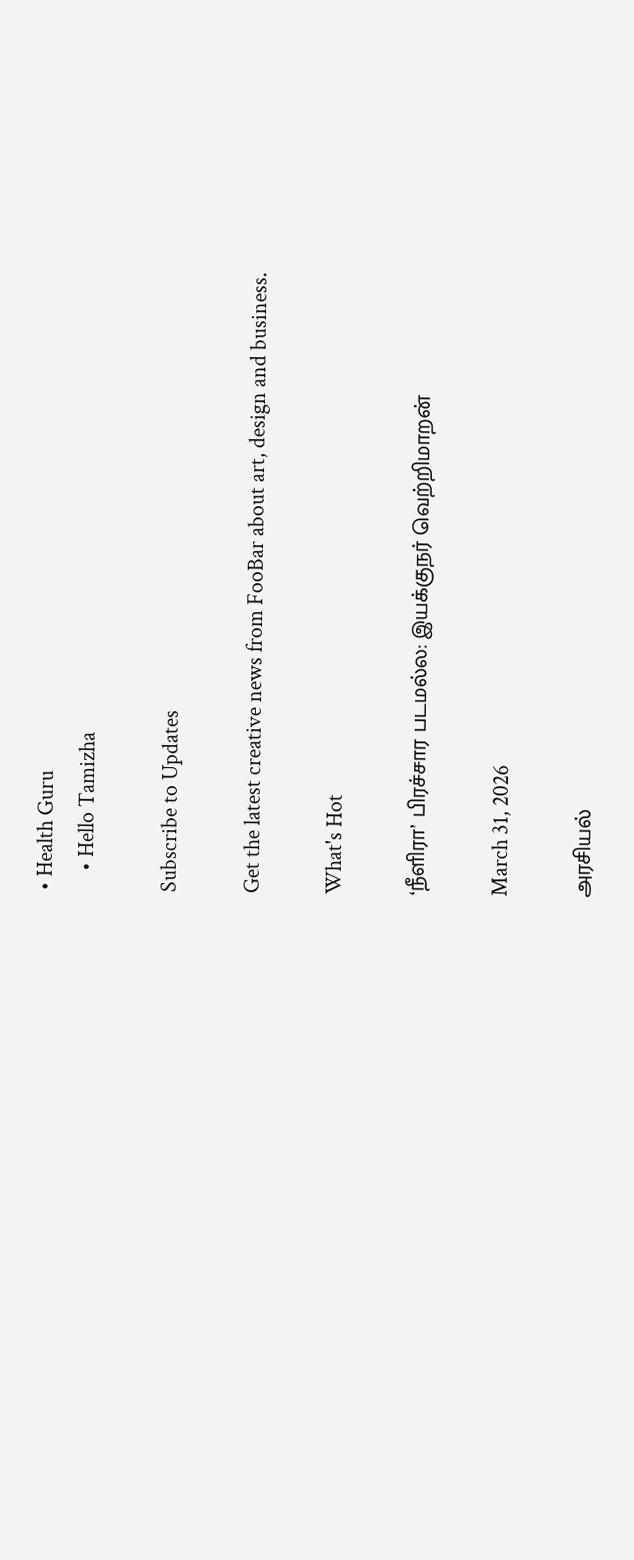• Health Guru
    • Hello Tamizha

Subscribe to Updates

Get the latest creative news from FooBar about art, design and business.

What's Hot

‘நீளிரா’ பிரச்சார படமல்ல: இயக்குநர் வெற்றிமாறன்

March 31, 2026

அரசியல்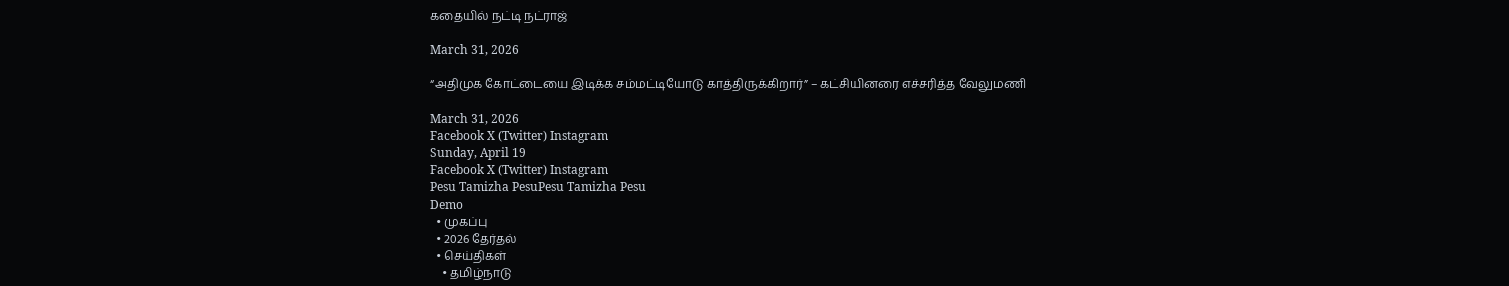கதையில் நட்டி நட்ராஜ்

March 31, 2026

“அதிமுக கோட்டையை இடிக்க சம்மட்டியோடு காத்திருக்கிறார்” – கட்சியினரை எச்சரித்த வேலுமணி

March 31, 2026
Facebook X (Twitter) Instagram
Sunday, April 19
Facebook X (Twitter) Instagram
Pesu Tamizha PesuPesu Tamizha Pesu
Demo
  • முகப்பு
  • 2026 தேர்தல்
  • செய்திகள்
    • தமிழ்நாடு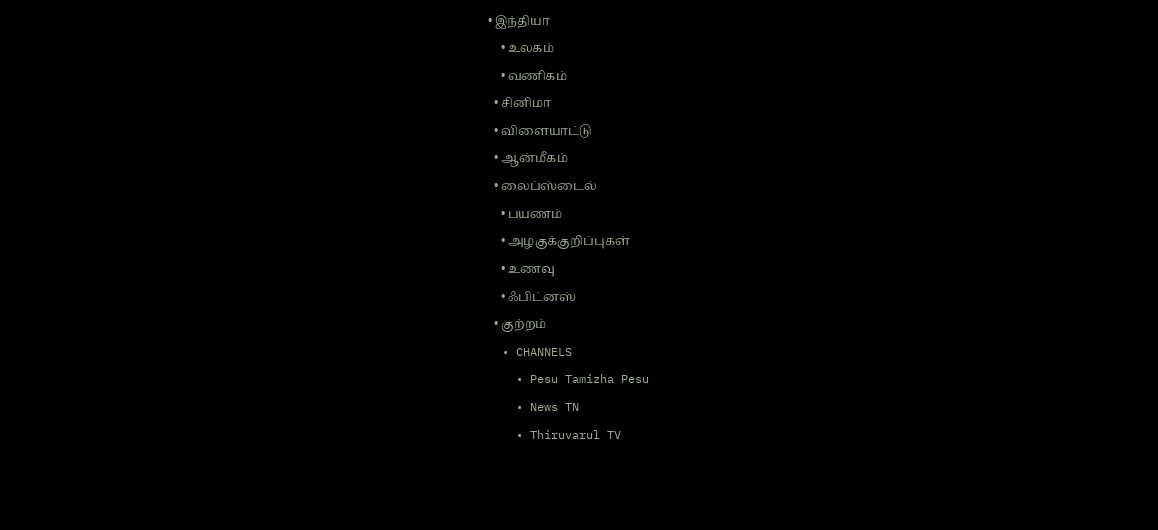• இந்தியா
    • உலகம்
    • வணிகம்
  • சினிமா
  • விளையாட்டு
  • ஆன்மீகம்
  • லைப்ஸ்டைல்
    • பயணம்
    • அழகுக்குறிப்புகள்
    • உணவு
    • ஃபிட்னஸ்
  • குற்றம்
  • CHANNELS
    • Pesu Tamizha Pesu
    • News TN
    • Thiruvarul TV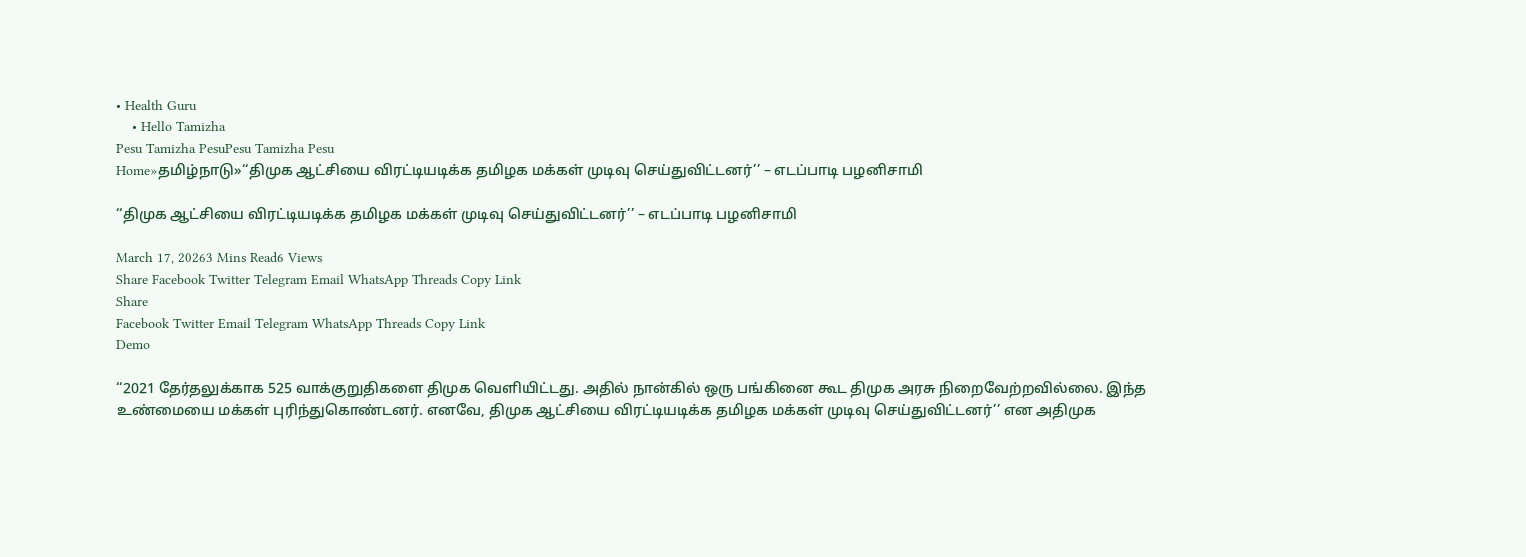• Health Guru
    • Hello Tamizha
Pesu Tamizha PesuPesu Tamizha Pesu
Home»தமிழ்நாடு»‘‘திமுக ஆட்சியை விரட்டியடிக்க தமிழக மக்கள் முடிவு செய்துவிட்டனர்’’ – எடப்பாடி பழனிசாமி

‘‘திமுக ஆட்சியை விரட்டியடிக்க தமிழக மக்கள் முடிவு செய்துவிட்டனர்’’ – எடப்பாடி பழனிசாமி

March 17, 20263 Mins Read6 Views
Share Facebook Twitter Telegram Email WhatsApp Threads Copy Link
Share
Facebook Twitter Email Telegram WhatsApp Threads Copy Link
Demo

‘‘2021 தேர்தலுக்காக 525 வாக்குறுதிகளை திமுக வெளியிட்டது. அதில் நான்கில் ஒரு பங்கினை கூட திமுக அரசு நிறைவேற்றவில்லை. இந்த உண்மையை மக்கள் புரிந்துகொண்டனர். எனவே, திமுக ஆட்சியை விரட்டியடிக்க தமிழக மக்கள் முடிவு செய்துவிட்டனர்’’ என அதிமுக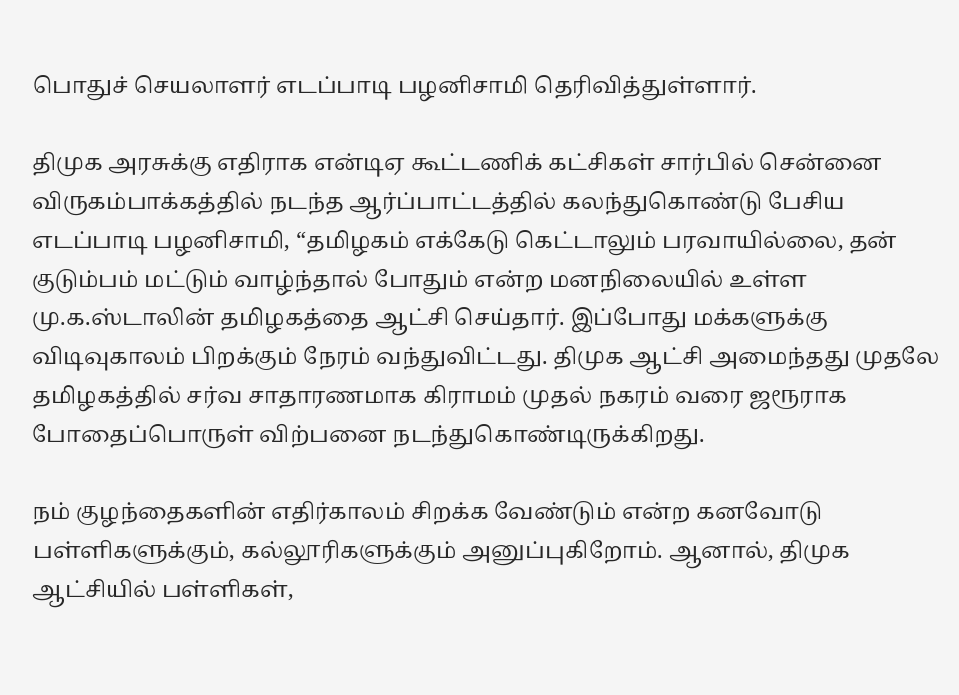பொதுச் செயலாளர் எடப்பாடி பழனிசாமி தெரிவித்துள்ளார்.

திமுக அரசுக்கு எதிராக என்டிஏ கூட்டணிக் கட்சிகள் சார்பில் சென்னை விருகம்பாக்கத்தில் நடந்த ஆர்ப்பாட்டத்தில் கலந்துகொண்டு பேசிய எடப்பாடி பழனிசாமி, “தமிழகம் எக்கேடு கெட்டாலும் பரவாயில்லை, தன் குடும்பம் மட்டும் வாழ்ந்தால் போதும் என்ற மனநிலையில் உள்ள மு.க.ஸ்டாலின் தமிழகத்தை ஆட்சி செய்தார். இப்போது மக்களுக்கு விடிவுகாலம் பிறக்கும் நேரம் வந்துவிட்டது. திமுக ஆட்சி அமைந்தது முதலே தமிழகத்தில் சர்வ சாதாரணமாக கிராமம் முதல் நகரம் வரை ஜரூராக போதைப்பொருள் விற்பனை நடந்துகொண்டிருக்கிறது.

நம் குழந்தைகளின் எதிர்காலம் சிறக்க வேண்டும் என்ற கனவோடு பள்ளிகளுக்கும், கல்லூரிகளுக்கும் அனுப்புகிறோம். ஆனால், திமுக ஆட்சியில் பள்ளிகள்,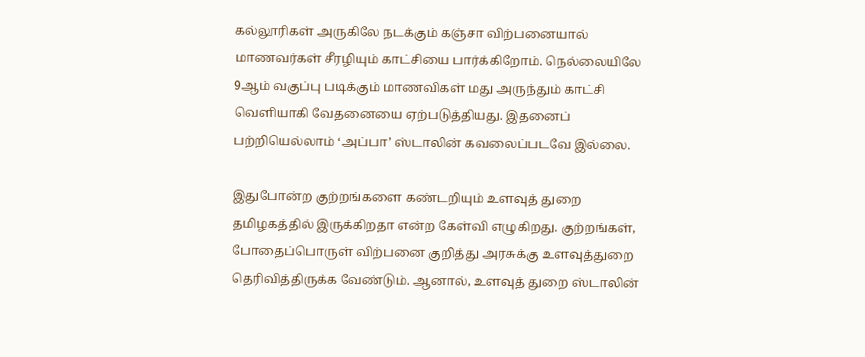கல்லூரிகள் அருகிலே நடக்கும் கஞ்சா விற்பனையால் மாணவர்கள் சீரழியும் காட்சியை பார்க்கிறோம். நெல்லையிலே 9ஆம் வகுப்பு படிக்கும் மாணவிகள் மது அருந்தும் காட்சி வெளியாகி வேதனையை ஏற்படுத்தியது. இதனைப் பற்றியெல்லாம் ‘அப்பா’ ஸ்டாலின் கவலைப்படவே இல்லை.

இதுபோன்ற குற்றங்களை கண்டறியும் உளவுத் துறை தமிழகத்தில் இருக்கிறதா என்ற கேள்வி எழுகிறது. குற்றங்கள், போதைப்பொருள் விற்பனை குறித்து அரசுக்கு உளவுத்துறை தெரிவித்திருக்க வேண்டும். ஆனால், உளவுத் துறை ஸ்டாலின்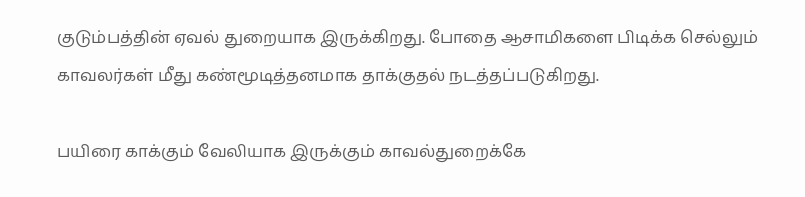குடும்பத்தின் ஏவல் துறையாக இருக்கிறது. போதை ஆசாமிகளை பிடிக்க செல்லும் காவலர்கள் மீது கண்மூடித்தனமாக தாக்குதல் நடத்தப்படுகிறது.

பயிரை காக்கும் வேலியாக இருக்கும் காவல்துறைக்கே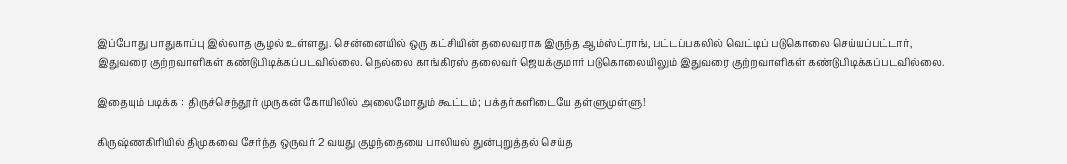இப்போது பாதுகாப்பு இல்லாத சூழல் உள்ளது. சென்னையில் ஒரு கட்சியின் தலைவராக இருந்த ஆம்ஸ்ட்ராங், பட்டப்பகலில் வெட்டிப் படுகொலை செய்யப்பட்டார், இதுவரை குற்றவாளிகள் கண்டுபிடிக்கப்படவில்லை. நெல்லை காங்கிரஸ் தலைவர் ஜெயக்குமார் படுகொலையிலும் இதுவரை குற்றவாளிகள் கண்டுபிடிக்கப்படவில்லை.

இதையும் படிக்க :  திருச்செந்தூர் முருகன் கோயிலில் அலைமோதும் கூட்டம்; பக்தர்களிடையே தள்ளுமுள்ளு!

கிருஷ்ணகிரியில் திமுகவை சேர்ந்த ஒருவர் 2 வயது குழந்தையை பாலியல் துன்புறுத்தல் செய்த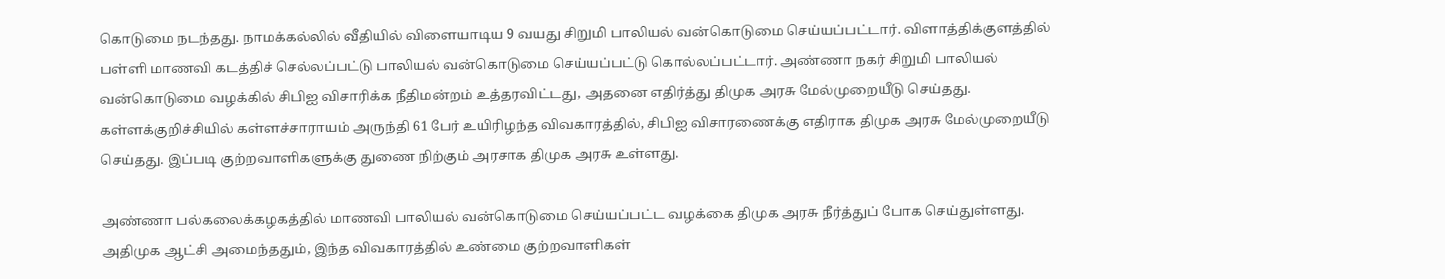கொடுமை நடந்தது. நாமக்கல்லில் வீதியில் விளையாடிய 9 வயது சிறுமி பாலியல் வன்கொடுமை செய்யப்பட்டார். விளாத்திக்குளத்தில் பள்ளி மாணவி கடத்திச் செல்லப்பட்டு பாலியல் வன்கொடுமை செய்யப்பட்டு கொல்லப்பட்டார். அண்ணா நகர் சிறுமி பாலியல் வன்கொடுமை வழக்கில் சிபிஐ விசாரிக்க நீதிமன்றம் உத்தரவிட்டது, அதனை எதிர்த்து திமுக அரசு மேல்முறையீடு செய்தது. கள்ளக்குறிச்சியில் கள்ளச்சாராயம் அருந்தி 61 பேர் உயிரிழந்த விவகாரத்தில், சிபிஐ விசாரணைக்கு எதிராக திமுக அரசு மேல்முறையீடு செய்தது. இப்படி குற்றவாளிகளுக்கு துணை நிற்கும் அரசாக திமுக அரசு உள்ளது.

அண்ணா பல்கலைக்கழகத்தில் மாணவி பாலியல் வன்கொடுமை செய்யப்பட்ட வழக்கை திமுக அரசு நீர்த்துப் போக செய்துள்ளது. அதிமுக ஆட்சி அமைந்ததும், இந்த விவகாரத்தில் உண்மை குற்றவாளிகள்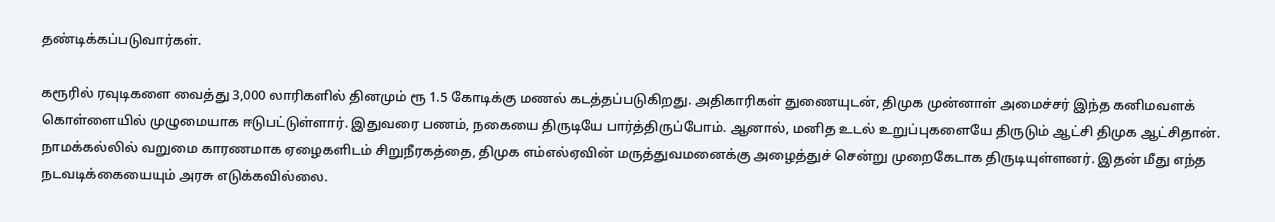தண்டிக்கப்படுவார்கள்.

கரூரில் ரவுடிகளை வைத்து 3,000 லாரிகளில் தினமும் ரூ 1.5 கோடிக்கு மணல் கடத்தப்படுகிறது. அதிகாரிகள் துணையுடன், திமுக முன்னாள் அமைச்சர் இந்த கனிமவளக் கொள்ளையில் முழுமையாக ஈடுபட்டுள்ளார். இதுவரை பணம், நகையை திருடியே பார்த்திருப்போம். ஆனால், மனித உடல் உறுப்புகளையே திருடும் ஆட்சி திமுக ஆட்சிதான். நாமக்கல்லில் வறுமை காரணமாக ஏழைகளிடம் சிறுநீரகத்தை, திமுக எம்எல்ஏவின் மருத்துவமனைக்கு அழைத்துச் சென்று முறைகேடாக திருடியுள்ளனர். இதன் மீது எந்த நடவடிக்கையையும் அரசு எடுக்கவில்லை.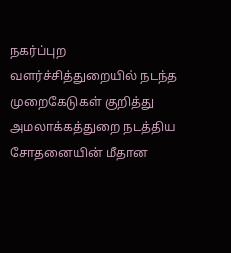நகர்ப்புற வளர்ச்சித்துறையில் நடந்த முறைகேடுகள் குறித்து அமலாக்கத்துறை நடத்திய சோதனையின் மீதான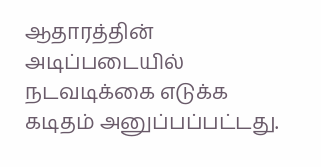ஆதாரத்தின் அடிப்படையில் நடவடிக்கை எடுக்க கடிதம் அனுப்பப்பட்டது.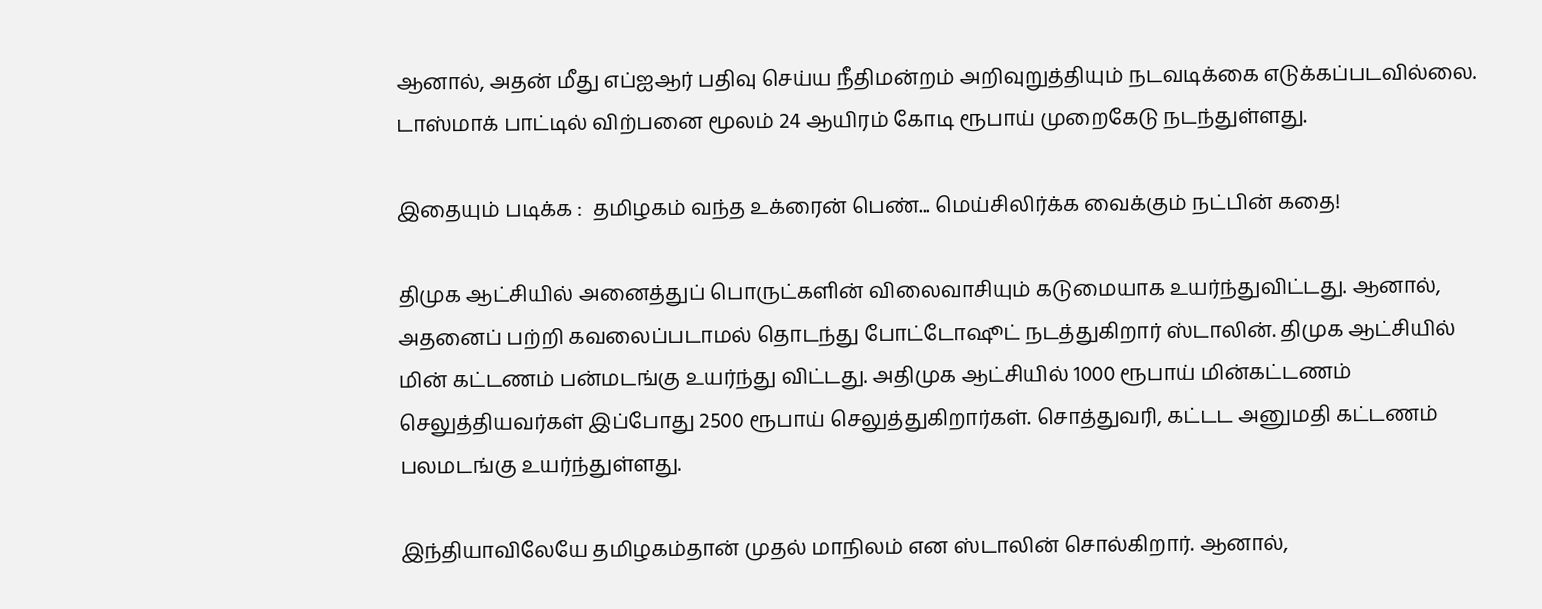ஆனால், அதன் மீது எப்ஐஆர் பதிவு செய்ய நீதிமன்றம் அறிவுறுத்தியும் நடவடிக்கை எடுக்கப்படவில்லை. டாஸ்மாக் பாட்டில் விற்பனை மூலம் 24 ஆயிரம் கோடி ரூபாய் முறைகேடு நடந்துள்ளது.

இதையும் படிக்க :  தமிழகம் வந்த உக்ரைன் பெண்... மெய்சிலிர்க்க வைக்கும் நட்பின் கதை!

திமுக ஆட்சியில் அனைத்துப் பொருட்களின் விலைவாசியும் கடுமையாக உயர்ந்துவிட்டது. ஆனால், அதனைப் பற்றி கவலைப்படாமல் தொடந்து போட்டோஷூட் நடத்துகிறார் ஸ்டாலின். திமுக ஆட்சியில் மின் கட்டணம் பன்மடங்கு உயர்ந்து விட்டது. அதிமுக ஆட்சியில் 1000 ரூபாய் மின்கட்டணம் செலுத்தியவர்கள் இப்போது 2500 ரூபாய் செலுத்துகிறார்கள். சொத்துவரி, கட்டட அனுமதி கட்டணம் பலமடங்கு உயர்ந்துள்ளது.

இந்தியாவிலேயே தமிழகம்தான் முதல் மாநிலம் என ஸ்டாலின் சொல்கிறார். ஆனால்,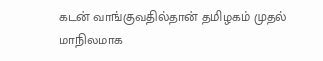கடன் வாங்குவதில்தான் தமிழகம் முதல் மாநிலமாக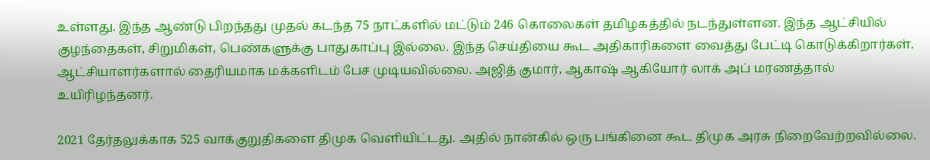உள்ளது. இந்த ஆண்டு பிறந்தது முதல் கடந்த 75 நாட்களில் மட்டும் 246 கொலைகள் தமிழகத்தில் நடந்துள்ளன. இந்த ஆட்சியில் குழந்தைகள், சிறுமிகள், பெண்களுக்கு பாதுகாப்பு இல்லை. இந்த செய்தியை கூட அதிகாரிகளை வைத்து பேட்டி கொடுக்கிறார்கள். ஆட்சியாளர்களால் தைரியமாக மக்களிடம் பேச முடியவில்லை. அஜித் குமார், ஆகாஷ் ஆகியோர் லாக் அப் மரணத்தால் உயிரிழந்தனர்.

2021 தேர்தலுக்காக 525 வாக்குறுதிகளை திமுக வெளியிட்டது. அதில் நான்கில் ஒரு பங்கினை கூட திமுக அரசு நிறைவேற்றவில்லை.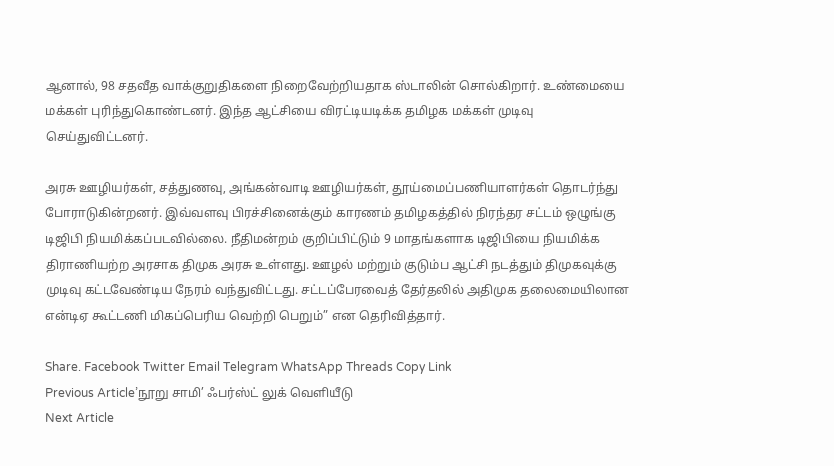ஆனால், 98 சதவீத வாக்குறுதிகளை நிறைவேற்றியதாக ஸ்டாலின் சொல்கிறார். உண்மையை மக்கள் புரிந்துகொண்டனர். இந்த ஆட்சியை விரட்டியடிக்க தமிழக மக்கள் முடிவு செய்துவிட்டனர்.

அரசு ஊழியர்கள், சத்துணவு, அங்கன்வாடி ஊழியர்கள், தூய்மைப்பணியாளர்கள் தொடர்ந்து போராடுகின்றனர். இவ்வளவு பிரச்சினைக்கும் காரணம் தமிழகத்தில் நிரந்தர சட்டம் ஒழுங்கு டிஜிபி நியமிக்கப்படவில்லை. நீதிமன்றம் குறிப்பிட்டும் 9 மாதங்களாக டிஜிபியை நியமிக்க திராணியற்ற அரசாக திமுக அரசு உள்ளது. ஊழல் மற்றும் குடும்ப ஆட்சி நடத்தும் திமுகவுக்கு முடிவு கட்டவேண்டிய நேரம் வந்துவிட்டது. சட்டப்பேரவைத் தேர்தலில் அதிமுக தலைமையிலான என்டிஏ கூட்டணி மிகப்பெரிய வெற்றி பெறும்” என தெரிவித்தார்.

Share. Facebook Twitter Email Telegram WhatsApp Threads Copy Link
Previous Article’நூறு சாமி’ ஃபர்ஸ்ட் லுக் வெளியீடு
Next Article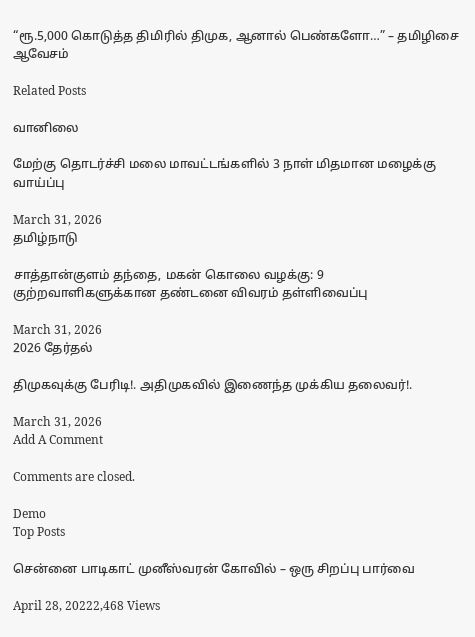“ரூ.5,000 கொடுத்த திமிரில் திமுக, ஆனால் பெண்களோ…” – தமிழிசை ஆவேசம்

Related Posts

வானிலை

மேற்கு தொடர்ச்சி மலை மாவட்டங்களில் 3 நாள் மிதமான மழைக்கு வாய்ப்பு

March 31, 2026
தமிழ்நாடு

சாத்தான்குளம் தந்தை, மகன் கொலை வழக்கு: 9 குற்றவாளிகளுக்கான தண்டனை விவரம் தள்ளிவைப்பு

March 31, 2026
2026 தேர்தல்

திமுகவுக்கு பேரிடி!. அதிமுகவில் இணைந்த முக்கிய தலைவர்!.

March 31, 2026
Add A Comment

Comments are closed.

Demo
Top Posts

சென்னை பாடிகாட் முனீஸ்வரன் கோவில் – ஒரு சிறப்பு பார்வை

April 28, 20222,468 Views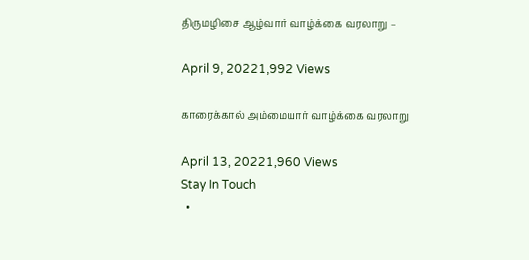திருமழிசை ஆழ்வார் வாழ்க்கை வரலாறு –

April 9, 20221,992 Views

காரைக்கால் அம்மையார் வாழ்க்கை வரலாறு

April 13, 20221,960 Views
Stay In Touch
  •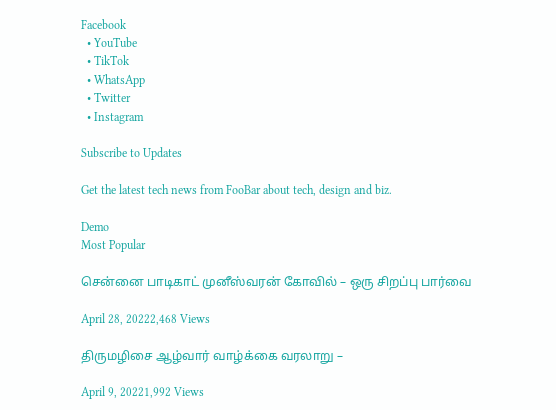Facebook
  • YouTube
  • TikTok
  • WhatsApp
  • Twitter
  • Instagram

Subscribe to Updates

Get the latest tech news from FooBar about tech, design and biz.

Demo
Most Popular

சென்னை பாடிகாட் முனீஸ்வரன் கோவில் – ஒரு சிறப்பு பார்வை

April 28, 20222,468 Views

திருமழிசை ஆழ்வார் வாழ்க்கை வரலாறு –

April 9, 20221,992 Views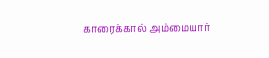காரைக்கால் அம்மையார்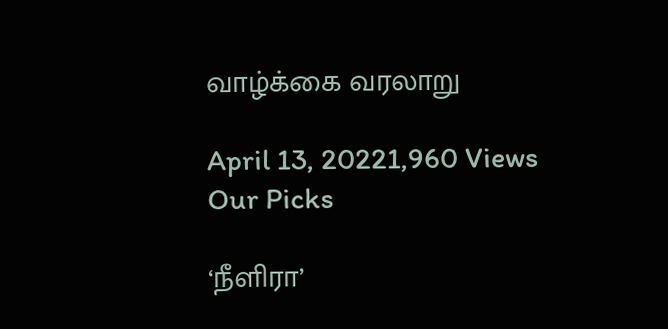வாழ்க்கை வரலாறு

April 13, 20221,960 Views
Our Picks

‘நீளிரா’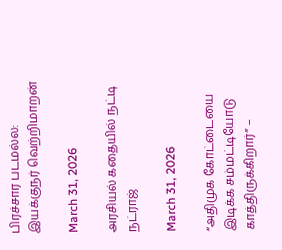பிரச்சார படமல்ல: இயக்குநர் வெற்றிமாறன்

March 31, 2026

அரசியல் கதையில் நட்டி நட்ராஜ்

March 31, 2026

“அதிமுக கோட்டையை இடிக்க சம்மட்டியோடு காத்திருக்கிறார்” –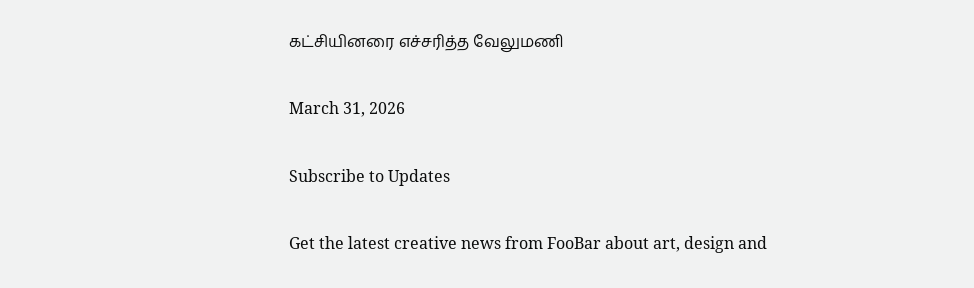கட்சியினரை எச்சரித்த வேலுமணி

March 31, 2026

Subscribe to Updates

Get the latest creative news from FooBar about art, design and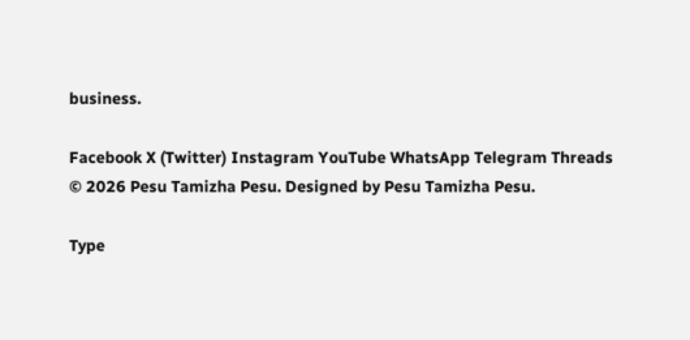business.

Facebook X (Twitter) Instagram YouTube WhatsApp Telegram Threads
© 2026 Pesu Tamizha Pesu. Designed by Pesu Tamizha Pesu.

Type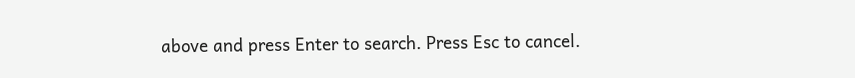above and press Enter to search. Press Esc to cancel.